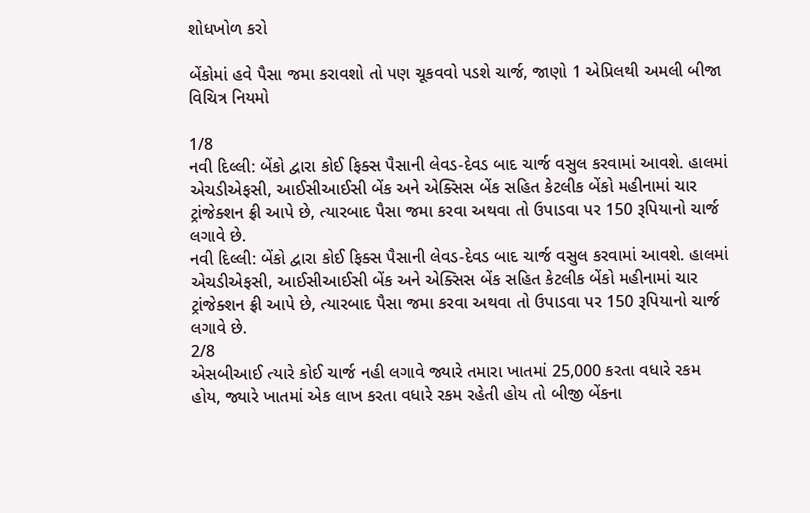શોધખોળ કરો

બેંકોમાં હવે પૈસા જમા કરાવશો તો પણ ચૂકવવો પડશે ચાર્જ, જાણો 1 એપ્રિલથી અમલી બીજા વિચિત્ર નિયમો

1/8
નવી દિલ્લી: બેંકો દ્વારા કોઈ ફિક્સ પૈસાની લેવડ-દેવડ બાદ ચાર્જ વસુલ કરવામાં આવશે. હાલમાં એચડીએફસી, આઈસીઆઈસી બેંક અને એક્સિસ બેંક સહિત કેટલીક બેંકો મહીનામાં ચાર ટ્રાંજેક્શન ફ્રી આપે છે, ત્યારબાદ પૈસા જમા કરવા અથવા તો ઉપાડવા પર 150 રૂપિયાનો ચાર્જ લગાવે છે.
નવી દિલ્લી: બેંકો દ્વારા કોઈ ફિક્સ પૈસાની લેવડ-દેવડ બાદ ચાર્જ વસુલ કરવામાં આવશે. હાલમાં એચડીએફસી, આઈસીઆઈસી બેંક અને એક્સિસ બેંક સહિત કેટલીક બેંકો મહીનામાં ચાર ટ્રાંજેક્શન ફ્રી આપે છે, ત્યારબાદ પૈસા જમા કરવા અથવા તો ઉપાડવા પર 150 રૂપિયાનો ચાર્જ લગાવે છે.
2/8
એસબીઆઈ ત્યારે કોઈ ચાર્જ નહી લગાવે જ્યારે તમારા ખાતમાં 25,000 કરતા વધારે રકમ હોય, જ્યારે ખાતમાં એક લાખ કરતા વધારે રકમ રહેતી હોય તો બીજી બેંકના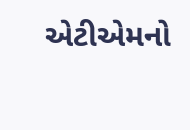એટીએમનો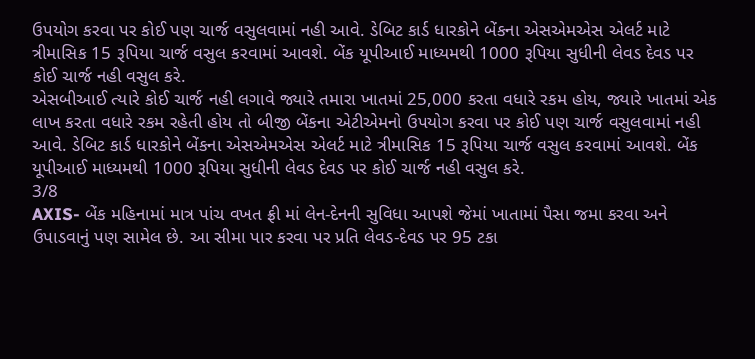ઉપયોગ કરવા પર કોઈ પણ ચાર્જ વસુલવામાં નહી આવે. ડેબિટ કાર્ડ ધારકોને બેંકના એસએમએસ એલર્ટ માટે ત્રીમાસિક 15 રૂપિયા ચાર્જ વસુલ કરવામાં આવશે. બેંક યૂપીઆઈ માધ્યમથી 1000 રૂપિયા સુધીની લેવડ દેવડ પર કોઈ ચાર્જ નહી વસુલ કરે.
એસબીઆઈ ત્યારે કોઈ ચાર્જ નહી લગાવે જ્યારે તમારા ખાતમાં 25,000 કરતા વધારે રકમ હોય, જ્યારે ખાતમાં એક લાખ કરતા વધારે રકમ રહેતી હોય તો બીજી બેંકના એટીએમનો ઉપયોગ કરવા પર કોઈ પણ ચાર્જ વસુલવામાં નહી આવે. ડેબિટ કાર્ડ ધારકોને બેંકના એસએમએસ એલર્ટ માટે ત્રીમાસિક 15 રૂપિયા ચાર્જ વસુલ કરવામાં આવશે. બેંક યૂપીઆઈ માધ્યમથી 1000 રૂપિયા સુધીની લેવડ દેવડ પર કોઈ ચાર્જ નહી વસુલ કરે.
3/8
AXIS- બેંક મહિનામાં માત્ર પાંચ વખત ફ્રી માં લેન-દેનની સુવિધા આપશે જેમાં ખાતામાં પૈસા જમા કરવા અને ઉપાડવાનું પણ સામેલ છે. આ સીમા પાર કરવા પર પ્રતિ લેવડ-દેવડ પર 95 ટકા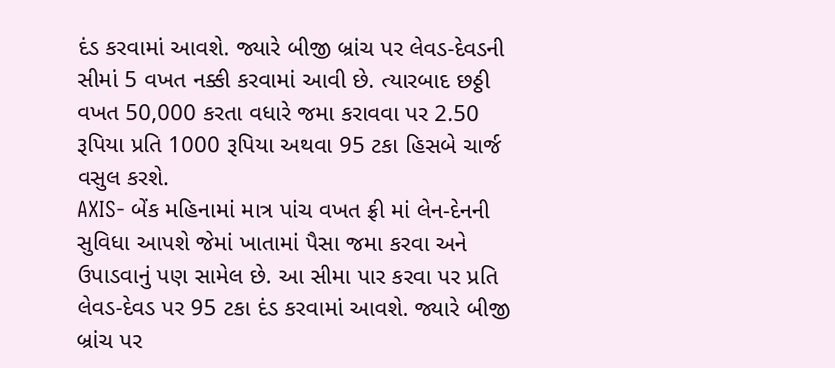દંડ કરવામાં આવશે. જ્યારે બીજી બ્રાંચ પર લેવડ-દેવડની સીમાં 5 વખત નક્કી કરવામાં આવી છે. ત્યારબાદ છઠ્ઠી વખત 50,000 કરતા વધારે જમા કરાવવા પર 2.50 રૂપિયા પ્રતિ 1000 રૂપિયા અથવા 95 ટકા હિસબે ચાર્જ વસુલ કરશે.
AXIS- બેંક મહિનામાં માત્ર પાંચ વખત ફ્રી માં લેન-દેનની સુવિધા આપશે જેમાં ખાતામાં પૈસા જમા કરવા અને ઉપાડવાનું પણ સામેલ છે. આ સીમા પાર કરવા પર પ્રતિ લેવડ-દેવડ પર 95 ટકા દંડ કરવામાં આવશે. જ્યારે બીજી બ્રાંચ પર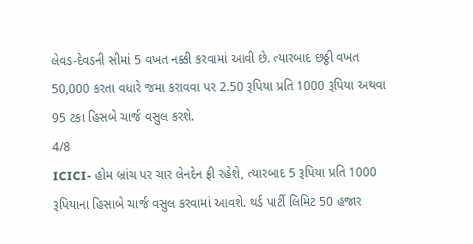લેવડ-દેવડની સીમાં 5 વખત નક્કી કરવામાં આવી છે. ત્યારબાદ છઠ્ઠી વખત 50,000 કરતા વધારે જમા કરાવવા પર 2.50 રૂપિયા પ્રતિ 1000 રૂપિયા અથવા 95 ટકા હિસબે ચાર્જ વસુલ કરશે.
4/8
ICICI- હોમ બ્રાંચ પર ચાર લેનદેન ફ્રી રહેશે, ત્યારબાદ 5 રૂપિયા પ્રતિ 1000 રૂપિયાના હિસાબે ચાર્જ વસુલ કરવામાં આવશે. થર્ડ પાર્ટી લિમિટ 50 હજાર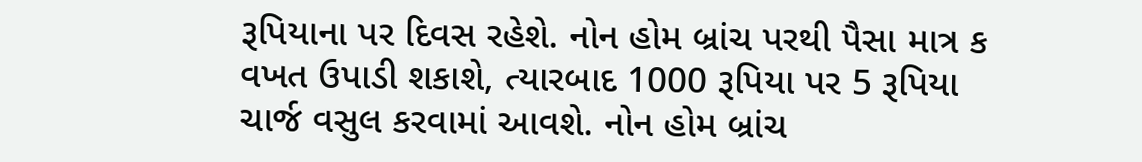રૂપિયાના પર દિવસ રહેશે. નોન હોમ બ્રાંચ પરથી પૈસા માત્ર ક વખત ઉપાડી શકાશે, ત્યારબાદ 1000 રૂપિયા પર 5 રૂપિયા ચાર્જ વસુલ કરવામાં આવશે. નોન હોમ બ્રાંચ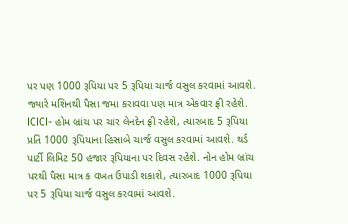પર પણ 1000 રૂપિયા પર 5 રૂપિયા ચાર્જ વસુલ કરવામાં આવશે. જ્યારે મશિનથી પૈસા જમા કરાવવા પણ માત્ર એકવાર ફ્રી રહેશે.
ICICI- હોમ બ્રાંચ પર ચાર લેનદેન ફ્રી રહેશે, ત્યારબાદ 5 રૂપિયા પ્રતિ 1000 રૂપિયાના હિસાબે ચાર્જ વસુલ કરવામાં આવશે. થર્ડ પાર્ટી લિમિટ 50 હજાર રૂપિયાના પર દિવસ રહેશે. નોન હોમ બ્રાંચ પરથી પૈસા માત્ર ક વખત ઉપાડી શકાશે, ત્યારબાદ 1000 રૂપિયા પર 5 રૂપિયા ચાર્જ વસુલ કરવામાં આવશે.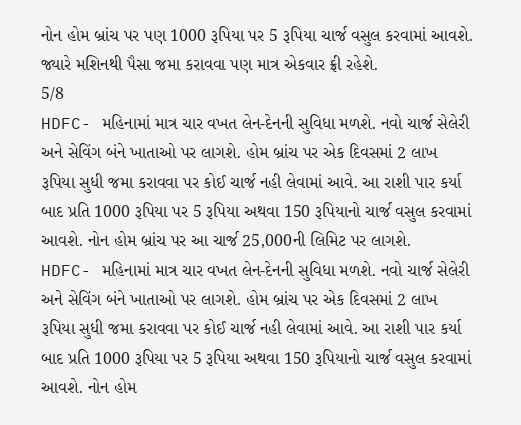નોન હોમ બ્રાંચ પર પણ 1000 રૂપિયા પર 5 રૂપિયા ચાર્જ વસુલ કરવામાં આવશે. જ્યારે મશિનથી પૈસા જમા કરાવવા પણ માત્ર એકવાર ફ્રી રહેશે.
5/8
HDFC- મહિનામાં માત્ર ચાર વખત લેન-દેનની સુવિધા મળશે. નવો ચાર્જ સેલેરી અને સેવિંગ બંને ખાતાઓ પર લાગશે. હોમ બ્રાંચ પર એક દિવસમાં 2 લાખ રૂપિયા સુધી જમા કરાવવા પર કોઈ ચાર્જ નહી લેવામાં આવે. આ રાશી પાર કર્યા બાદ પ્રતિ 1000 રૂપિયા પર 5 રૂપિયા અથવા 150 રૂપિયાનો ચાર્જ વસુલ કરવામાં આવશે. નોન હોમ બ્રાંચ પર આ ચાર્જ 25,000ની લિમિટ પર લાગશે.
HDFC- મહિનામાં માત્ર ચાર વખત લેન-દેનની સુવિધા મળશે. નવો ચાર્જ સેલેરી અને સેવિંગ બંને ખાતાઓ પર લાગશે. હોમ બ્રાંચ પર એક દિવસમાં 2 લાખ રૂપિયા સુધી જમા કરાવવા પર કોઈ ચાર્જ નહી લેવામાં આવે. આ રાશી પાર કર્યા બાદ પ્રતિ 1000 રૂપિયા પર 5 રૂપિયા અથવા 150 રૂપિયાનો ચાર્જ વસુલ કરવામાં આવશે. નોન હોમ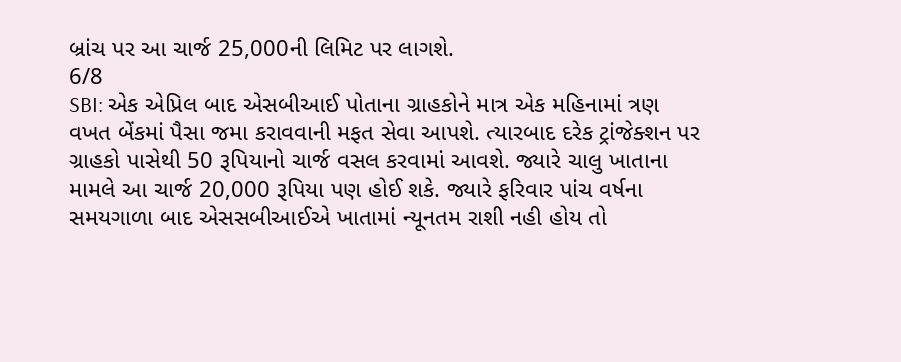બ્રાંચ પર આ ચાર્જ 25,000ની લિમિટ પર લાગશે.
6/8
SBI: એક એપ્રિલ બાદ એસબીઆઈ પોતાના ગ્રાહકોને માત્ર એક મહિનામાં ત્રણ વખત બેંકમાં પૈસા જમા કરાવવાની મફત સેવા આપશે. ત્યારબાદ દરેક ટ્રાંજેક્શન પર ગ્રાહકો પાસેથી 50 રૂપિયાનો ચાર્જ વસલ કરવામાં આવશે. જ્યારે ચાલુ ખાતાના મામલે આ ચાર્જ 20,000 રૂપિયા પણ હોઈ શકે. જ્યારે ફરિવાર પાંચ વર્ષના સમયગાળા બાદ એસસબીઆઈએ ખાતામાં ન્યૂનતમ રાશી નહી હોય તો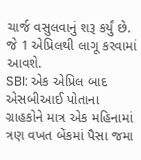ચાર્જ વસુલવાનું શરૂ કર્યું છે. જે 1 એપ્રિલથી લાગૂ કરવામાં આવશે.
SBI: એક એપ્રિલ બાદ એસબીઆઈ પોતાના ગ્રાહકોને માત્ર એક મહિનામાં ત્રણ વખત બેંકમાં પૈસા જમા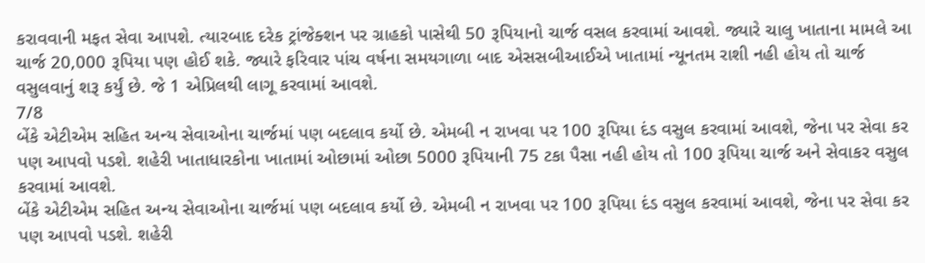કરાવવાની મફત સેવા આપશે. ત્યારબાદ દરેક ટ્રાંજેક્શન પર ગ્રાહકો પાસેથી 50 રૂપિયાનો ચાર્જ વસલ કરવામાં આવશે. જ્યારે ચાલુ ખાતાના મામલે આ ચાર્જ 20,000 રૂપિયા પણ હોઈ શકે. જ્યારે ફરિવાર પાંચ વર્ષના સમયગાળા બાદ એસસબીઆઈએ ખાતામાં ન્યૂનતમ રાશી નહી હોય તો ચાર્જ વસુલવાનું શરૂ કર્યું છે. જે 1 એપ્રિલથી લાગૂ કરવામાં આવશે.
7/8
બેંકે એટીએમ સહિત અન્ય સેવાઓના ચાર્જમાં પણ બદલાવ કર્યો છે. એમબી ન રાખવા પર 100 રૂપિયા દંડ વસુલ કરવામાં આવશે, જેના પર સેવા કર પણ આપવો પડશે. શહેરી ખાતાધારકોના ખાતામાં ઓછામાં ઓછા 5000 રૂપિયાની 75 ટકા પૈસા નહી હોય તો 100 રૂપિયા ચાર્જ અને સેવાકર વસુલ કરવામાં આવશે.
બેંકે એટીએમ સહિત અન્ય સેવાઓના ચાર્જમાં પણ બદલાવ કર્યો છે. એમબી ન રાખવા પર 100 રૂપિયા દંડ વસુલ કરવામાં આવશે, જેના પર સેવા કર પણ આપવો પડશે. શહેરી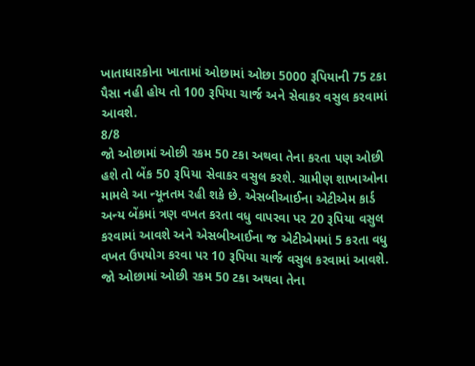ખાતાધારકોના ખાતામાં ઓછામાં ઓછા 5000 રૂપિયાની 75 ટકા પૈસા નહી હોય તો 100 રૂપિયા ચાર્જ અને સેવાકર વસુલ કરવામાં આવશે.
8/8
જો ઓછામાં ઓછી રકમ 50 ટકા અથવા તેના કરતા પણ ઓછી હશે તો બેંક 50 રૂપિયા સેવાકર વસુલ કરશે. ગ્રામીણ શાખાઓના મામલે આ ન્યૂનતમ રહી શકે છે. એસબીઆઈના એટીએમ કાર્ડ અન્ય બેંકમાં ત્રણ વખત કરતા વધુ વાપરવા પર 20 રૂપિયા વસુલ કરવામાં આવશે અને એસબીઆઈના જ એટીએમમાં 5 કરતા વધુ વખત ઉપયોગ કરવા પર 10 રૂપિયા ચાર્જ વસુલ કરવામાં આવશે.
જો ઓછામાં ઓછી રકમ 50 ટકા અથવા તેના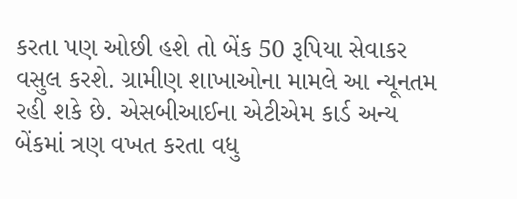કરતા પણ ઓછી હશે તો બેંક 50 રૂપિયા સેવાકર વસુલ કરશે. ગ્રામીણ શાખાઓના મામલે આ ન્યૂનતમ રહી શકે છે. એસબીઆઈના એટીએમ કાર્ડ અન્ય બેંકમાં ત્રણ વખત કરતા વધુ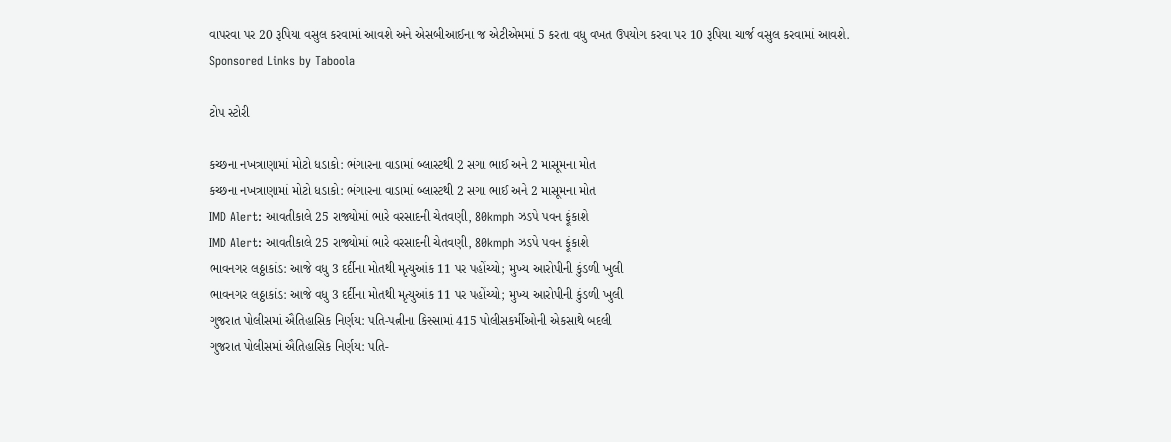વાપરવા પર 20 રૂપિયા વસુલ કરવામાં આવશે અને એસબીઆઈના જ એટીએમમાં 5 કરતા વધુ વખત ઉપયોગ કરવા પર 10 રૂપિયા ચાર્જ વસુલ કરવામાં આવશે.
Sponsored Links by Taboola

ટોપ સ્ટોરી

કચ્છના નખત્રાણામાં મોટો ધડાકો: ભંગારના વાડામાં બ્લાસ્ટથી 2 સગા ભાઈ અને 2 માસૂમના મોત
કચ્છના નખત્રાણામાં મોટો ધડાકો: ભંગારના વાડામાં બ્લાસ્ટથી 2 સગા ભાઈ અને 2 માસૂમના મોત
IMD Alert: આવતીકાલે 25 રાજ્યોમાં ભારે વરસાદની ચેતવણી, 80kmph ઝડપે પવન ફૂંકાશે
IMD Alert: આવતીકાલે 25 રાજ્યોમાં ભારે વરસાદની ચેતવણી, 80kmph ઝડપે પવન ફૂંકાશે
ભાવનગર લઠ્ઠાકાંડ: આજે વધુ 3 દર્દીના મોતથી મૃત્યુઆંક 11 પર પહોંચ્યો; મુખ્ય આરોપીની કુંડળી ખુલી
ભાવનગર લઠ્ઠાકાંડ: આજે વધુ 3 દર્દીના મોતથી મૃત્યુઆંક 11 પર પહોંચ્યો; મુખ્ય આરોપીની કુંડળી ખુલી
ગુજરાત પોલીસમાં ઐતિહાસિક નિર્ણય: પતિ-પત્નીના કિસ્સામાં 415 પોલીસકર્મીઓની એકસાથે બદલી
ગુજરાત પોલીસમાં ઐતિહાસિક નિર્ણય: પતિ-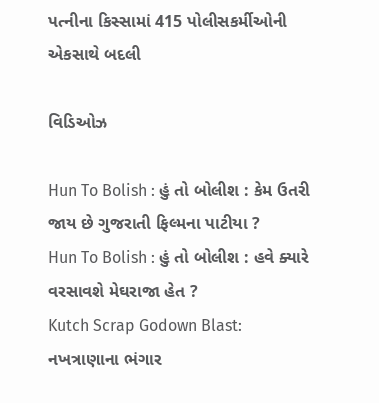પત્નીના કિસ્સામાં 415 પોલીસકર્મીઓની એકસાથે બદલી

વિડિઓઝ

Hun To Bolish : હું તો બોલીશ : કેમ ઉતરી જાય છે ગુજરાતી ફિલ્મના પાટીયા ?
Hun To Bolish : હું તો બોલીશ : હવે ક્યારે વરસાવશે મેઘરાજા હેત ?
Kutch Scrap Godown Blast: નખત્રાણાના ભંગાર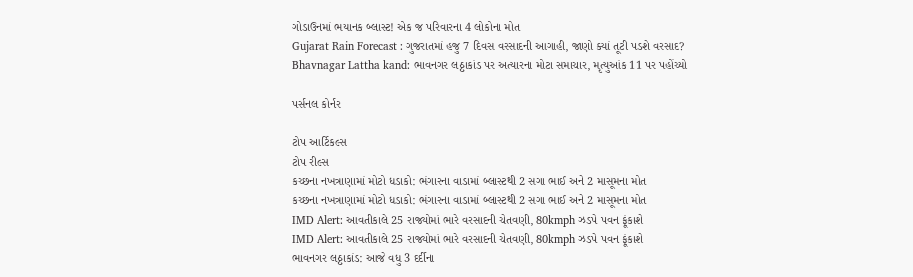ગોડાઉનમાં ભયાનક બ્લાસ્ટ! એક જ પરિવારના 4 લોકોના મોત
Gujarat Rain Forecast : ગુજરાતમાં હજુ 7 દિવસ વરસાદની આગાહી, જાણો ક્યાં તૂટી પડશે વરસાદ?
Bhavnagar Lattha kand: ભાવનગર લઠ્ઠાકાંડ પર અત્યારના મોટા સમાચાર, મૃત્યુઆંક 11 પર પહોંચ્યો

પર્સનલ કોર્નર

ટોપ આર્ટિકલ્સ
ટોપ રીલ્સ
કચ્છના નખત્રાણામાં મોટો ધડાકો: ભંગારના વાડામાં બ્લાસ્ટથી 2 સગા ભાઈ અને 2 માસૂમના મોત
કચ્છના નખત્રાણામાં મોટો ધડાકો: ભંગારના વાડામાં બ્લાસ્ટથી 2 સગા ભાઈ અને 2 માસૂમના મોત
IMD Alert: આવતીકાલે 25 રાજ્યોમાં ભારે વરસાદની ચેતવણી, 80kmph ઝડપે પવન ફૂંકાશે
IMD Alert: આવતીકાલે 25 રાજ્યોમાં ભારે વરસાદની ચેતવણી, 80kmph ઝડપે પવન ફૂંકાશે
ભાવનગર લઠ્ઠાકાંડ: આજે વધુ 3 દર્દીના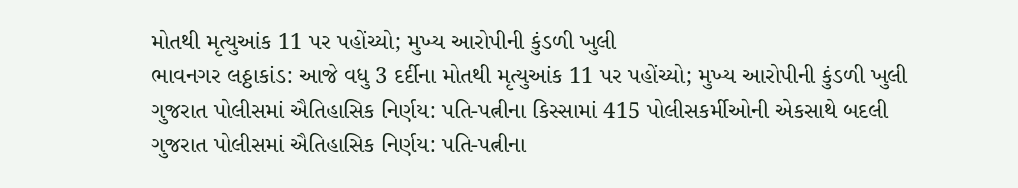મોતથી મૃત્યુઆંક 11 પર પહોંચ્યો; મુખ્ય આરોપીની કુંડળી ખુલી
ભાવનગર લઠ્ઠાકાંડ: આજે વધુ 3 દર્દીના મોતથી મૃત્યુઆંક 11 પર પહોંચ્યો; મુખ્ય આરોપીની કુંડળી ખુલી
ગુજરાત પોલીસમાં ઐતિહાસિક નિર્ણય: પતિ-પત્નીના કિસ્સામાં 415 પોલીસકર્મીઓની એકસાથે બદલી
ગુજરાત પોલીસમાં ઐતિહાસિક નિર્ણય: પતિ-પત્નીના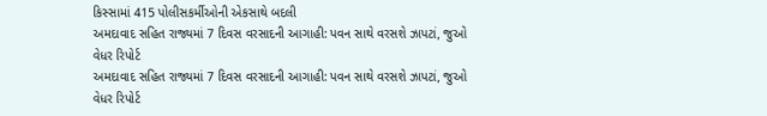કિસ્સામાં 415 પોલીસકર્મીઓની એકસાથે બદલી
અમદાવાદ સહિત રાજ્યમાં 7 દિવસ વરસાદની આગાહી: પવન સાથે વરસશે ઝાપટાં, જુઓ વેધર રિપોર્ટ
અમદાવાદ સહિત રાજ્યમાં 7 દિવસ વરસાદની આગાહી: પવન સાથે વરસશે ઝાપટાં, જુઓ વેધર રિપોર્ટ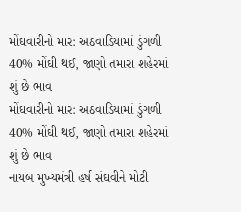મોંઘવારીનો માર: અઠવાડિયામાં ડુંગળી 40% મોંઘી થઈ, જાણો તમારા શહેરમાં શું છે ભાવ
મોંઘવારીનો માર: અઠવાડિયામાં ડુંગળી 40% મોંઘી થઈ, જાણો તમારા શહેરમાં શું છે ભાવ
નાયબ મુખ્યમંત્રી હર્ષ સંઘવીને મોટી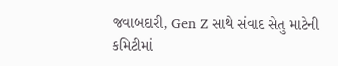જવાબદારી, Gen Z સાથે સંવાદ સેતુ માટેની કમિટીમાં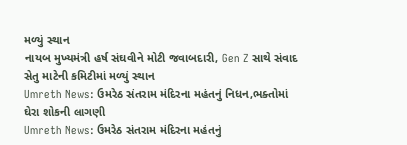મળ્યું સ્થાન
નાયબ મુખ્યમંત્રી હર્ષ સંઘવીને મોટી જવાબદારી, Gen Z સાથે સંવાદ સેતુ માટેની કમિટીમાં મળ્યું સ્થાન
Umreth News: ઉમરેઠ સંતરામ મંદિરના મહંતનું નિધન,ભક્તોમાં ઘેરા શોકની લાગણી
Umreth News: ઉમરેઠ સંતરામ મંદિરના મહંતનું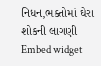નિધન,ભક્તોમાં ઘેરા શોકની લાગણી
Embed widget